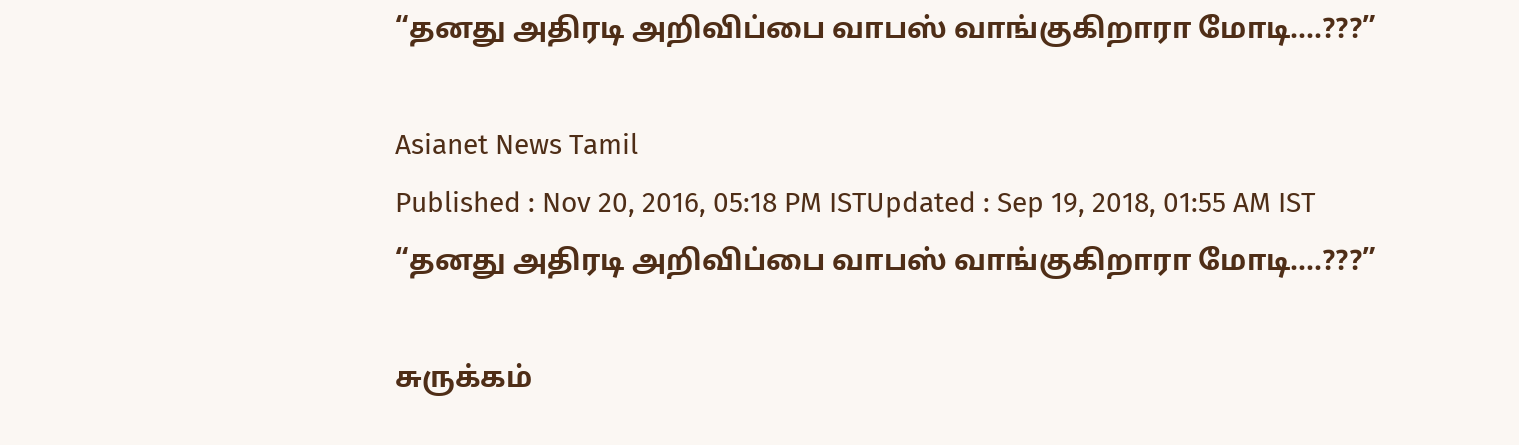“தனது அதிரடி அறிவிப்பை வாபஸ் வாங்குகிறாரா மோடி....???”

Asianet News Tamil
Published : Nov 20, 2016, 05:18 PM ISTUpdated : Sep 19, 2018, 01:55 AM IST
“தனது அதிரடி அறிவிப்பை வாபஸ் வாங்குகிறாரா மோடி....???”

சுருக்கம்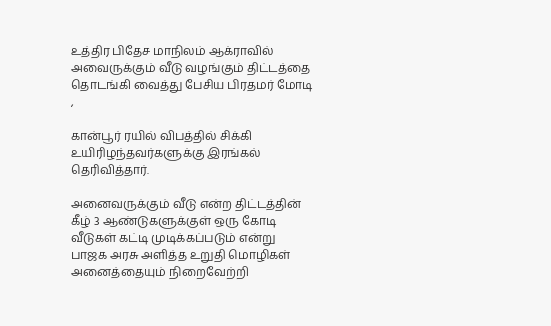உத்திர பிதேச மாநிலம் ஆக்ராவில் அவைருக்கும் வீடு வழங்கும் திட்டத்தை தொடங்கி வைத்து பேசிய பிரதமர் மோடி ,

கான்பூர் ரயில் விபத்தில் சிக்கி உயிரிழந்தவர்களுக்கு இரங்கல் தெரிவித்தார்.

அனைவருக்கும் வீடு என்ற திட்டத்தின் கீழ் 3 ஆண்டுகளுக்குள் ஒரு கோடி வீடுகள் கட்டி முடிக்கப்படும் என்று பாஜக அரசு அளித்த உறுதி மொழிகள் அனைத்தையும் நிறைவேற்றி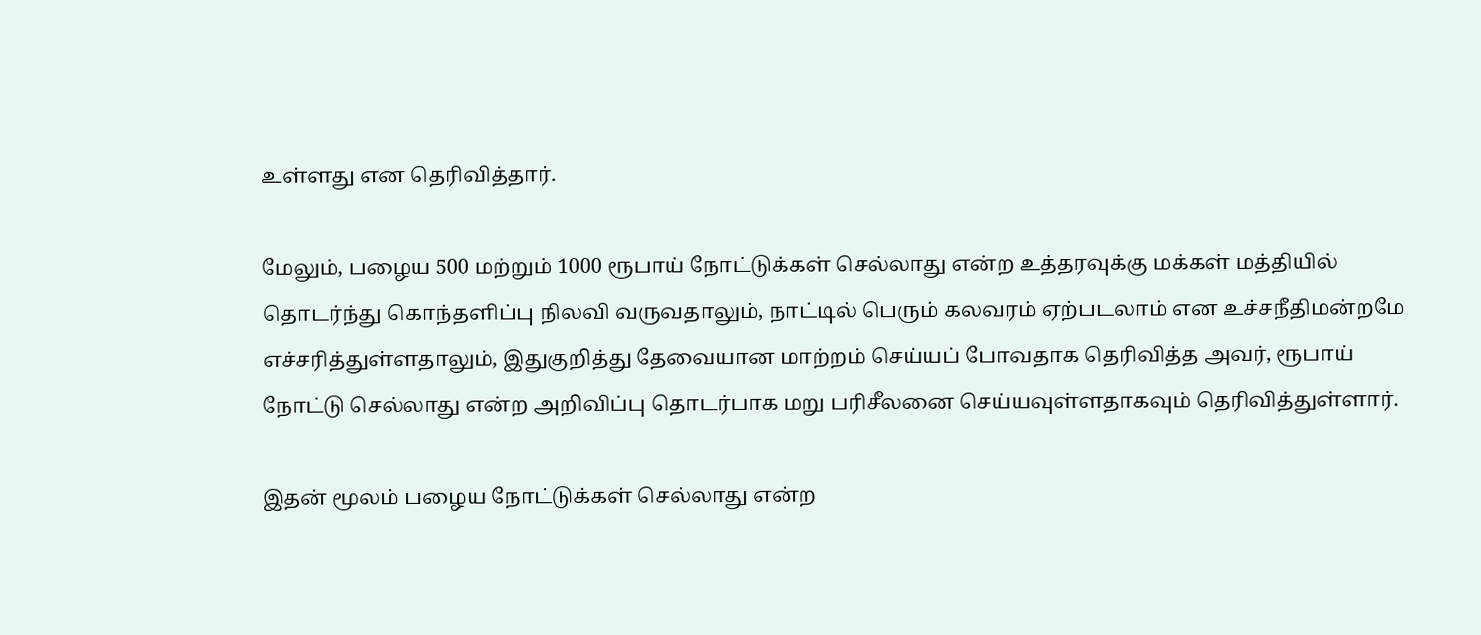உள்ளது என தெரிவித்தார்.

மேலும், பழைய 500 மற்றும் 1000 ரூபாய் நோட்டுக்கள் செல்லாது என்ற உத்தரவுக்கு மக்கள் மத்தியில் தொடர்ந்து கொந்தளிப்பு நிலவி வருவதாலும், நாட்டில் பெரும் கலவரம் ஏற்படலாம் என உச்சநீதிமன்றமே  எச்சரித்துள்ளதாலும், இதுகுறித்து தேவையான மாற்றம் செய்யப் போவதாக தெரிவித்த அவர், ரூபாய் நோட்டு செல்லாது என்ற அறிவிப்பு தொடர்பாக மறு பரிசீலனை செய்யவுள்ளதாகவும் தெரிவித்துள்ளார்.

இதன் மூலம் பழைய நோட்டுக்கள் செல்லாது என்ற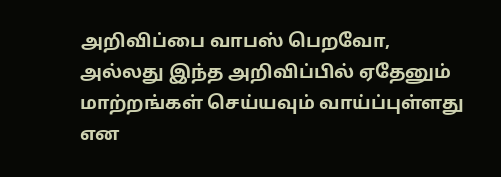அறிவிப்பை வாபஸ் பெறவோ, அல்லது இந்த அறிவிப்பில் ஏதேனும் மாற்றங்கள் செய்யவும் வாய்ப்புள்ளது என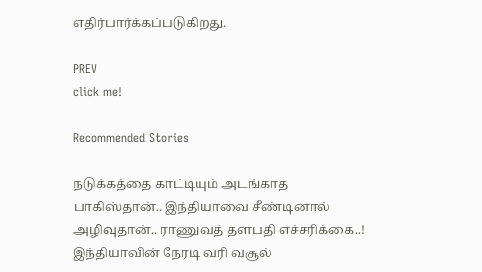எதிர்பார்க்கப்படுகிறது.

PREV
click me!

Recommended Stories

நடுக்கத்தை காட்டியும் அடங்காத பாகிஸ்தான்.. இந்தியாவை சீண்டினால் அழிவுதான்.. ராணுவத் தளபதி எச்சரிக்கை..!
இந்தியாவின் நேரடி வரி வசூல்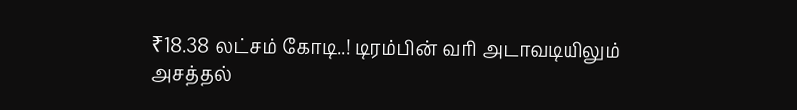₹18.38 லட்சம் கோடி..! டிரம்பின் வரி அடாவடியிலும் அசத்தல்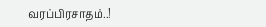வரப்பிரசாதம்..!